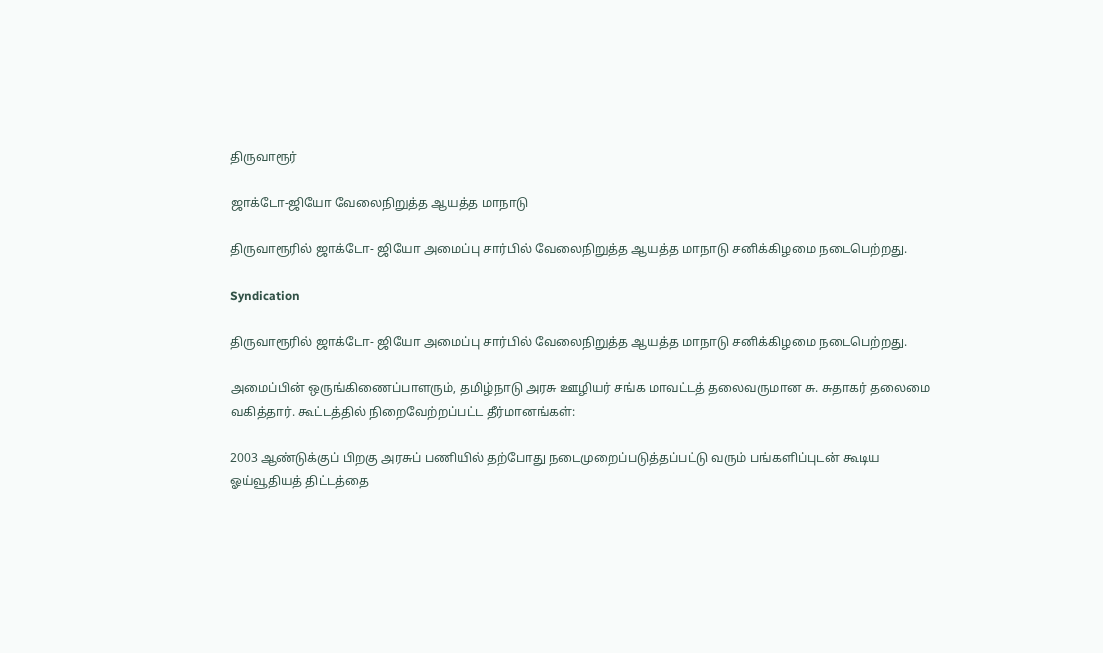திருவாரூர்

ஜாக்டோ-ஜியோ வேலைநிறுத்த ஆயத்த மாநாடு

திருவாரூரில் ஜாக்டோ- ஜியோ அமைப்பு சார்பில் வேலைநிறுத்த ஆயத்த மாநாடு சனிக்கிழமை நடைபெற்றது.

Syndication

திருவாரூரில் ஜாக்டோ- ஜியோ அமைப்பு சார்பில் வேலைநிறுத்த ஆயத்த மாநாடு சனிக்கிழமை நடைபெற்றது.

அமைப்பின் ஒருங்கிணைப்பாளரும், தமிழ்நாடு அரசு ஊழியர் சங்க மாவட்டத் தலைவருமான சு. சுதாகர் தலைமை வகித்தார். கூட்டத்தில் நிறைவேற்றப்பட்ட தீர்மானங்கள்:

2003 ஆண்டுக்குப் பிறகு அரசுப் பணியில் தற்போது நடைமுறைப்படுத்தப்பட்டு வரும் பங்களிப்புடன் கூடிய ஓய்வூதியத் திட்டத்தை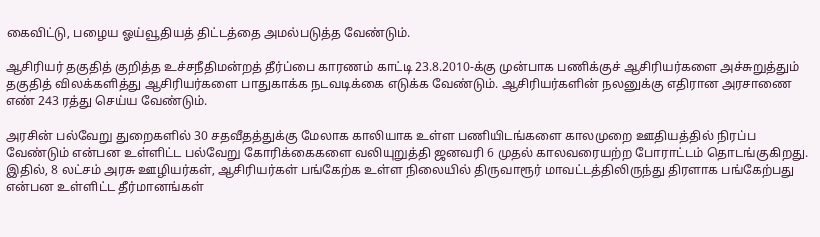கைவிட்டு, பழைய ஓய்வூதியத் திட்டத்தை அமல்படுத்த வேண்டும்.

ஆசிரியர் தகுதித் குறித்த உச்சநீதிமன்றத் தீர்ப்பை காரணம் காட்டி 23.8.2010-க்கு முன்பாக பணிக்குச் ஆசிரியர்களை அச்சுறுத்தும் தகுதித் விலக்களித்து ஆசிரியர்களை பாதுகாக்க நடவடிக்கை எடுக்க வேண்டும். ஆசிரியர்களின் நலனுக்கு எதிரான அரசாணை எண் 243 ரத்து செய்ய வேண்டும்.

அரசின் பல்வேறு துறைகளில் 30 சதவீதத்துக்கு மேலாக காலியாக உள்ள பணியிடங்களை காலமுறை ஊதியத்தில் நிரப்ப வேண்டும் என்பன உள்ளிட்ட பல்வேறு கோரிக்கைகளை வலியுறுத்தி ஜனவரி 6 முதல் காலவரையற்ற போராட்டம் தொடங்குகிறது. இதில், 8 லட்சம் அரசு ஊழியர்கள், ஆசிரியர்கள் பங்கேற்க உள்ள நிலையில் திருவாரூர் மாவட்டத்திலிருந்து திரளாக பங்கேற்பது என்பன உள்ளிட்ட தீர்மானங்கள்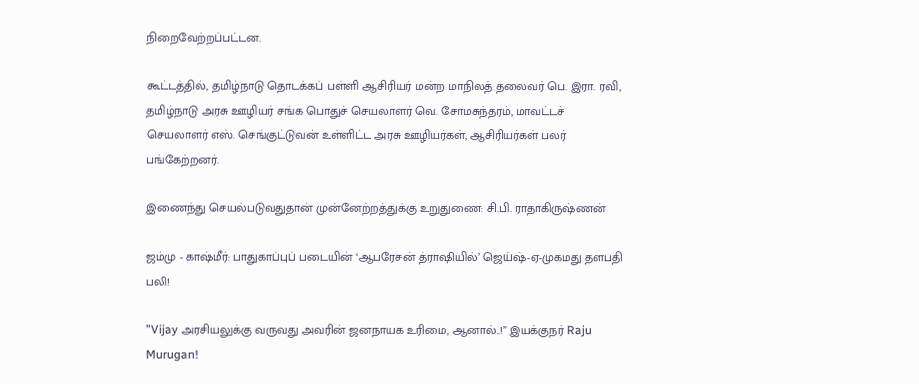நிறைவேற்றப்பட்டன.

கூட்டத்தில், தமிழ்நாடு தொடக்கப் பள்ளி ஆசிரியர் மன்ற மாநிலத் தலைவர் பெ. இரா. ரவி, தமிழ்நாடு அரசு ஊழியர் சங்க பொதுச் செயலாளர் வெ. சோமசுந்தரம், மாவட்டச் செயலாளர் எஸ். செங்குட்டுவன் உள்ளிட்ட அரசு ஊழியர்கள், ஆசிரியர்கள் பலர் பங்கேற்றனர்.

இணைந்து செயல்படுவதுதான் முன்னேற்றத்துக்கு உறுதுணை: சி.பி. ராதாகிருஷ்ணன்

ஜம்மு - காஷ்மீர்: பாதுகாப்புப் படையின் ‘ஆபரேசன் த்ராஷியில்’ ஜெய்ஷ்-ஏ-முகமது தளபதி பலி!

”Vijay அரசியலுக்கு வருவது அவரின் ஜனநாயக உரிமை, ஆனால்..!” இயக்குநர் Raju Murugan!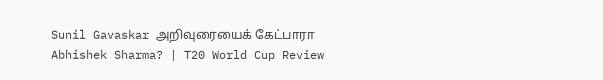Sunil Gavaskar அறிவுரையைக் கேட்பாரா Abhishek Sharma? | T20 World Cup Review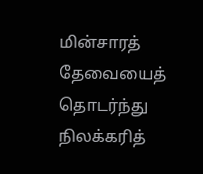மின்சாரத் தேவையைத் தொடர்ந்து நிலக்கரித்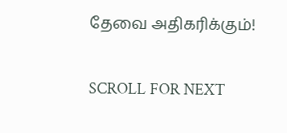தேவை அதிகரிக்கும்!

SCROLL FOR NEXT